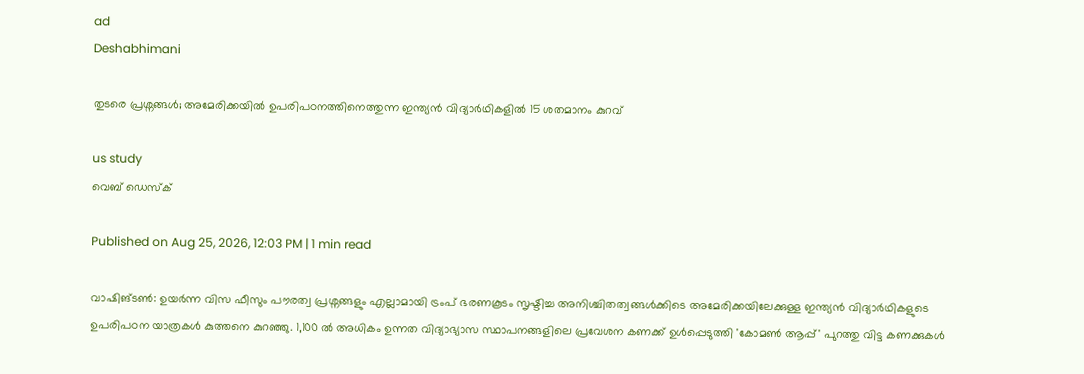ad
Deshabhimani

തുടരെ പ്രശ്നങ്ങൾ; അമേരിക്കയിൽ ഉപരിപഠനത്തിനെത്തുന്ന ഇന്ത്യൻ വിദ്യാര്‍ഥികളിൽ 15 ശതമാനം കുറവ്

us study
വെബ് ഡെസ്ക്

Published on Aug 25, 2026, 12:03 PM | 1 min read

വാഷിങ്ടൺ: ഉയര്‍ന്ന വിസ ഫീസും പൗരത്വ പ്രശ്നങ്ങളും എല്ലാമായി ട്രംപ് ഭരണകൂടം സൃഷ്ടിച്ച അനിശ്ചിതത്വങ്ങൾക്കിടെ അമേരിക്കയിലേക്കുള്ള ഇന്ത്യൻ വിദ്യാര്‍ഥികളുടെ ഉപരിപഠന യാത്രകൾ കുത്തനെ കുറഞ്ഞു. 1,100 ൽ അധികം ഉന്നത വിദ്യാഭ്യാസ സ്ഥാപനങ്ങളിലെ പ്രവേശന കണക്ക് ഉൾപ്പെടുത്തി 'കോമൺ ആപ്പ്' പുറത്തു വിട്ട കണക്കുകൾ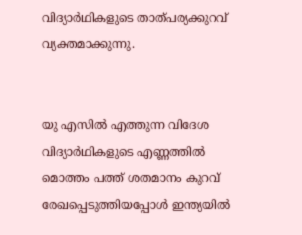വിദ്യാര്‍ഥികളുടെ താത്പര്യക്കുറവ് വ്യക്തമാക്കുന്നു.


യു എസിൽ എത്തുന്ന വിദേശ വിദ്യാര്‍ഥികളുടെ എണ്ണത്തിൽ മൊത്തം പത്ത് ശതമാനം കുറവ് രേഖപ്പെടുത്തിയപ്പോൾ ഇന്ത്യയിൽ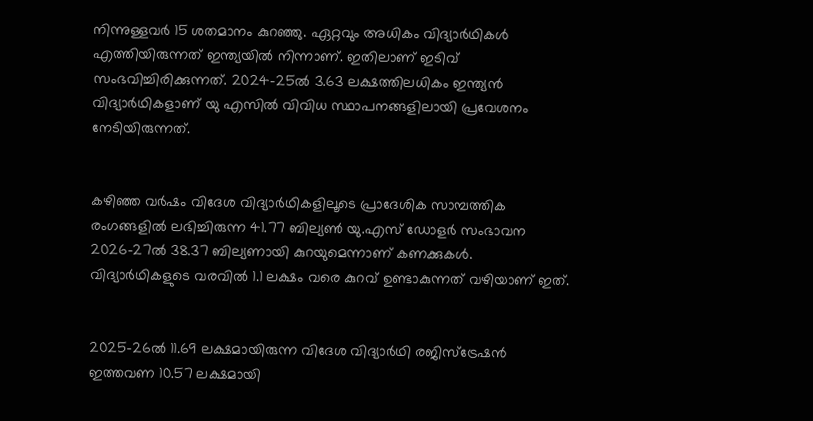നിന്നുള്ളവര്‍ 15 ശതമാനം കുറഞ്ഞു. ഏറ്റവും അധികം വിദ്യാര്‍ഥികൾ എത്തിയിരുന്നത് ഇന്ത്യയിൽ നിന്നാണ്. ഇതിലാണ് ഇടിവ് സംഭവിച്ചിരിക്കുന്നത്. 2024-25ൽ 3.63 ലക്ഷത്തിലധികം ഇന്ത്യൻ വിദ്യാര്‍ഥികളാണ് യു എസിൽ വിവിധ സ്ഥാപനങ്ങളിലായി പ്രവേശനം നേടിയിരുന്നത്.


കഴിഞ്ഞ വര്‍ഷം വിദേശ വിദ്യാര്‍ഥികളിലൂടെ പ്രാദേശിക സാമ്പത്തിക രംഗങ്ങളിൽ ലഭിച്ചിരുന്ന 41.77 ബില്യൺ യു.എസ് ഡോളർ സംഭാവന 2026-27ൽ 38.37 ബില്യണായി കുറയുമെന്നാണ് കണക്കുകൾ. വിദ്യാര്‍ഥികളുടെ വരവിൽ 1.1 ലക്ഷം വരെ കുറവ് ഉണ്ടാകുന്നത് വഴിയാണ് ഇത്.


2025-26ൽ 11.69 ലക്ഷമായിരുന്ന വിദേശ വിദ്യാർഥി രജിസ്ട്രേഷൻ ഇത്തവണ 10.57 ലക്ഷമായി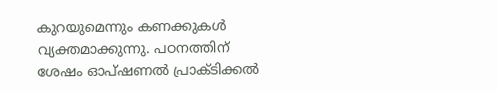കുറയുമെന്നും കണക്കുകൾ വ്യക്തമാക്കുന്നു. പഠനത്തിന് ശേഷം ഓപ്ഷണൽ പ്രാക്ടിക്കൽ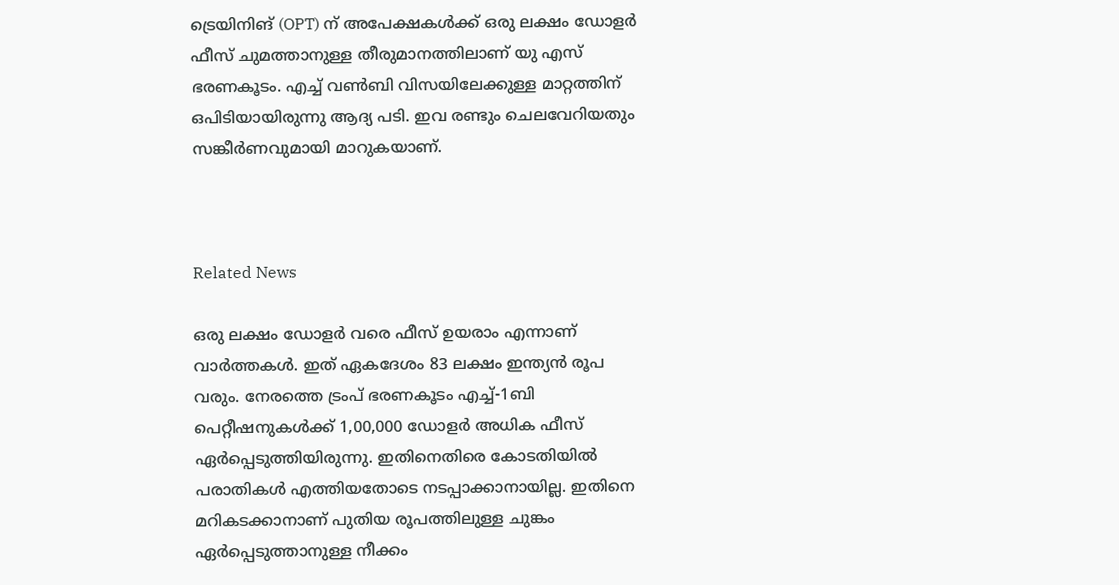ട്രെയിനിങ് (OPT) ന് അപേക്ഷകൾക്ക് ഒരു ലക്ഷം ഡോളര്‍ ഫീസ് ചുമത്താനുള്ള തീരുമാനത്തിലാണ് യു എസ് ഭരണകൂടം. എച്ച് വൺബി വിസയിലേക്കുള്ള മാറ്റത്തിന് ഒപിടിയായിരുന്നു ആദ്യ പടി. ഇവ രണ്ടും ചെലവേറിയതും സങ്കീര്‍ണവുമായി മാറുകയാണ്.



Related News

ഒരു ലക്ഷം ഡോളര്‍ വരെ ഫീസ് ഉയരാം എന്നാണ് വാര്‍ത്തകൾ. ഇത് ഏകദേശം 83 ലക്ഷം ഇന്ത്യൻ രൂപ വരും. നേരത്തെ ട്രംപ് ഭരണകൂടം എച്ച്-1ബി പെറ്റീഷനുകൾക്ക് 1,00,000 ഡോളർ അധിക ഫീസ് ഏർപ്പെടുത്തിയിരുന്നു. ഇതിനെതിരെ കോടതിയിൽ പരാതികൾ എത്തിയതോടെ നടപ്പാക്കാനായില്ല. ഇതിനെ മറികടക്കാനാണ് പുതിയ രൂപത്തിലുള്ള ചുങ്കം ഏര്‍പ്പെടുത്താനുള്ള നീക്കം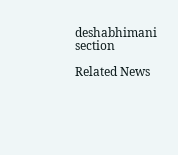deshabhimani section

Related News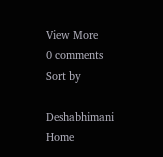View More
0 comments
Sort by

Deshabhimani
Home